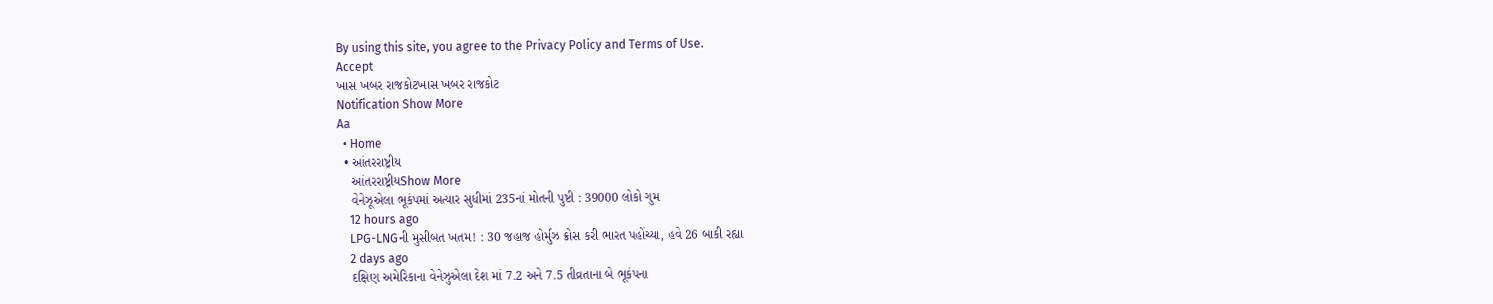By using this site, you agree to the Privacy Policy and Terms of Use.
Accept
ખાસ ખબર રાજકોટખાસ ખબર રાજકોટ
Notification Show More
Aa
  • Home
  • આંતરરાષ્ટ્રીય
    આંતરરાષ્ટ્રીયShow More
    વેનેઝૂએલા ભૂકંપમાં અત્યાર સુધીમાં 235નાં મોતની પુષ્ટી : 39000 લોકો ગુમ
    12 hours ago
    LPG-LNGની મુસીબત ખતમ! : 30 જહાજ હોર્મુઝ ક્રોસ કરી ભારત પહોંચ્યા, હવે 26 બાકી રહ્યા
    2 days ago
    દક્ષિણ અમેરિકાના વેનેઝુએલા દેશ માં 7.2 અને 7.5 તીવ્રતાના બે ભૂકંપના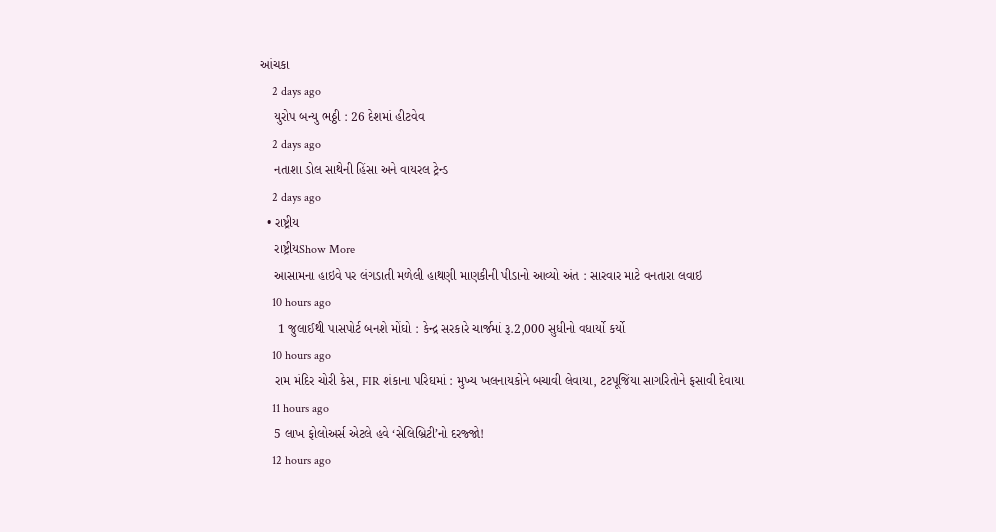આંચકા
    2 days ago
    યુરોપ બન્યુ ભઠ્ઠી : 26 દેશમાં હીટવેવ
    2 days ago
    નતાશા ડોલ સાથેની હિંસા અને વાયરલ ટ્રેન્ડ
    2 days ago
  • રાષ્ટ્રીય
    રાષ્ટ્રીયShow More
    આસામના હાઇવે પર લંગડાતી મળેલી હાથણી માણકીની પીડાનો આવ્યો અંત : સારવાર માટે વનતારા લવાઇ
    10 hours ago
     1 જુલાઈથી પાસપોર્ટ બનશે મોંઘો : કેન્દ્ર સરકારે ચાર્જમાં રૂ.2,000 સુધીનો વધાર્યો કર્યો
    10 hours ago
    રામ મંદિર ચોરી કેસ, FIR શંકાના પરિઘમાં : મુખ્ય ખલનાયકોને બચાવી લેવાયા, ટટપૂજિંયા સાગરિતોને ફસાવી દેવાયા
    11 hours ago
    5 લાખ ફોલોઅર્સ એટલે હવે ‘સેલિબ્રિટી’નો દરજ્જો!
    12 hours ago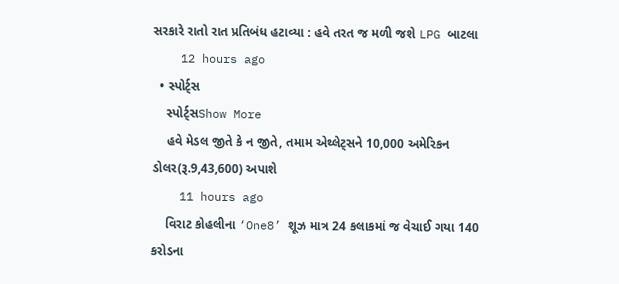સરકારે રાતો રાત પ્રતિબંધ હટાવ્યા : હવે તરત જ મળી જશે LPG બાટલા
    12 hours ago
  • સ્પોર્ટ્સ
    સ્પોર્ટ્સShow More
    હવે મેડલ જીતે કે ન જીતે, તમામ એથ્લેટ્સને 10,000 અમેરિકન ડોલર(રૂ.9,43,600) અપાશે
    11 hours ago
    વિરાટ કોહલીના ‘One8’ શૂઝ માત્ર 24 કલાકમાં જ વેચાઈ ગયા 140 કરોડના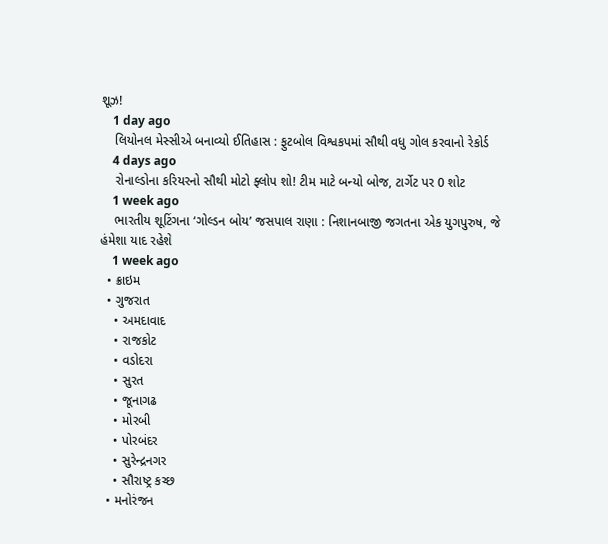શૂઝ!
    1 day ago
    લિયોનલ મેસ્સીએ બનાવ્યો ઈતિહાસ : ફુટબોલ વિશ્વકપમાં સૌથી વધુ ગોલ કરવાનો રેકોર્ડ
    4 days ago
    રોનાલ્ડોના કરિયરનો સૌથી મોટો ફ્લોપ શો! ટીમ માટે બન્યો બોજ, ટાર્ગેટ પર 0 શોટ
    1 week ago
    ભારતીય શૂટિંગના ‘ગોલ્ડન બોય’ જસપાલ રાણા : નિશાનબાજી જગતના એક યુગપુરુષ, જે હંમેશા યાદ રહેશે
    1 week ago
  • ક્રાઇમ
  • ગુજરાત
    • અમદાવાદ
    • રાજકોટ
    • વડોદરા
    • સુરત
    • જૂનાગઢ
    • મોરબી
    • પોરબંદર
    • સુરેન્દ્રનગર
    • સૌરાષ્ટ્ર કચ્છ
  • મનોરંજન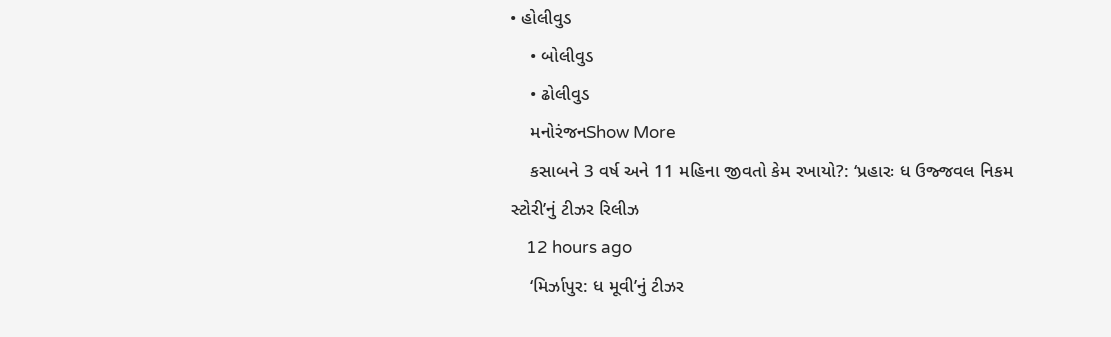• હોલીવુડ
    • બોલીવુડ
    • ઢોલીવુડ
    મનોરંજનShow More
    કસાબને 3 વર્ષ અને 11 મહિના જીવતો કેમ રખાયો?: ‘પ્રહારઃ ધ ઉજ્જવલ નિકમ સ્ટોરી’નું ટીઝર રિલીઝ
    12 hours ago
    ‘મિર્ઝાપુર: ધ મૂવી’નું ટીઝર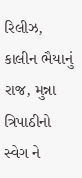રિલીઝ, કાલીન ભૈયાનું રાજ, મુન્ના ત્રિપાઠીનો સ્વેગ ને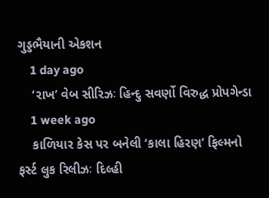ગુડ્ડભૈયાની એકશન
    1 day ago
    ‘રાખ’ વેબ સીરિઝઃ હિન્દુ સવર્ણો વિરુદ્ધ પ્રોપગેન્ડા
    1 week ago
    કાળિયાર કેસ પર બનેલી ‘કાલા હિરણ’ ફિલ્મનો ફર્સ્ટ લુક રિલીઝઃ દિલ્હી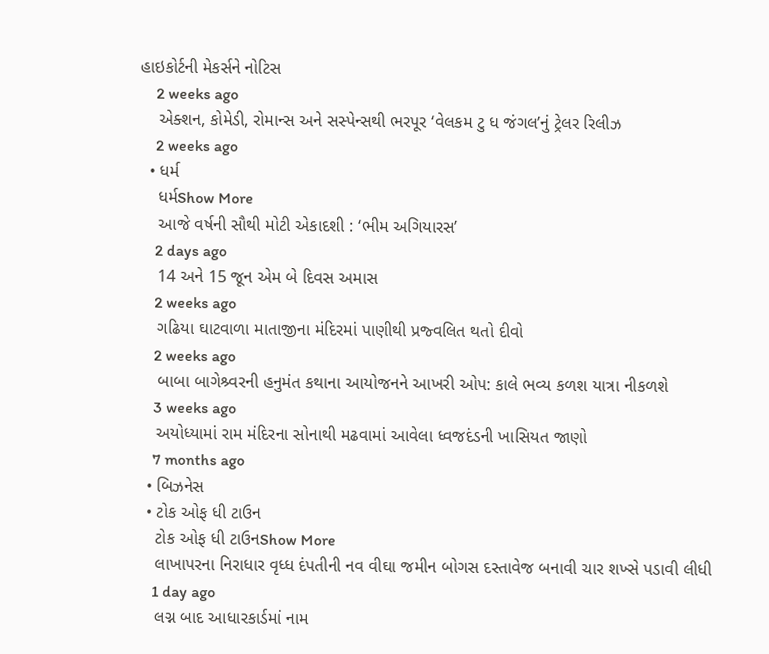હાઇકોર્ટની મેકર્સને નોટિસ
    2 weeks ago
    એક્શન, કોમેડી, રોમાન્સ અને સસ્પેન્સથી ભરપૂર ‘વેલકમ ટુ ધ જંગલ’નું ટ્રેલર રિલીઝ
    2 weeks ago
  • ધર્મ
    ધર્મShow More
    આજે વર્ષની સૌથી મોટી એકાદશી : ‘ભીમ અગિયારસ’
    2 days ago
    14 અને 15 જૂન એમ બે દિવસ અમાસ
    2 weeks ago
    ગઢિયા ઘાટવાળા માતાજીના મંદિરમાં પાણીથી પ્રજ્વલિત થતો દીવો
    2 weeks ago
    બાબા બાગેશ્ર્વરની હનુમંત કથાના આયોજનને આખરી ઓપ: કાલે ભવ્ય કળશ યાત્રા નીકળશે
    3 weeks ago
    અયોધ્યામાં રામ મંદિરના સોનાથી મઢવામાં આવેલા ધ્વજદંડની ખાસિયત જાણો
    7 months ago
  • બિઝનેસ
  • ટોક ઓફ ધી ટાઉન
    ટોક ઓફ ધી ટાઉનShow More
    લાખાપરના નિરાધાર વૃધ્ધ દંપતીની નવ વીઘા જમીન બોગસ દસ્તાવેજ બનાવી ચાર શખ્સે પડાવી લીધી
    1 day ago
    લગ્ન બાદ આધારકાર્ડમાં નામ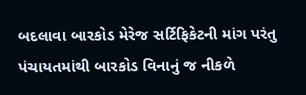બદલાવા બારકોડ મેરેજ સર્ટિફિકેટની માંગ પરંતુ પંચાયતમાંથી બારકોડ વિનાનું જ નીકળે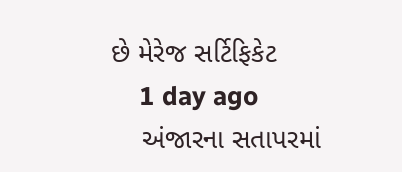છે મેરેજ સર્ટિફિકેટ
    1 day ago
    અંજારના સતાપરમાં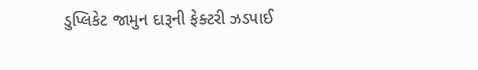ડુપ્લિકેટ જામુન દારૂની ફેક્ટરી ઝડપાઈ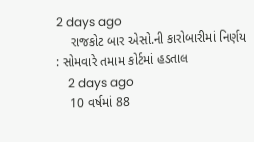2 days ago
    રાજકોટ બાર એસો.ની કારોબારીમાં નિર્ણય : સોમવારે તમામ કોર્ટમાં હડતાલ
    2 days ago
    10 વર્ષમાં 88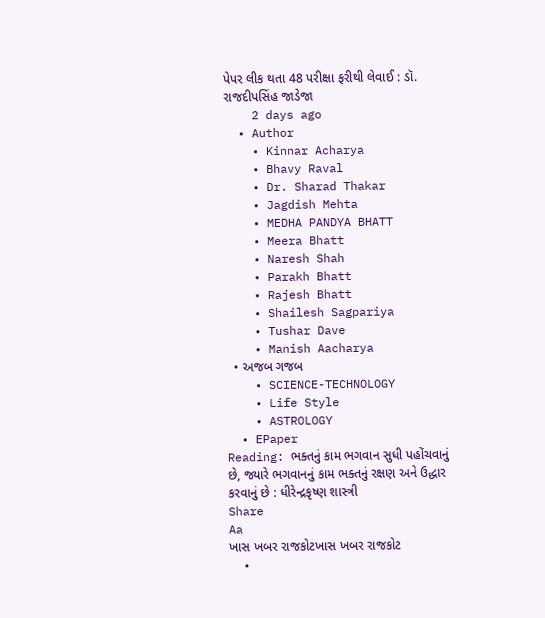પેપર લીક થતા 48 પરીક્ષા ફરીથી લેવાઈ : ડૉ. રાજદીપસિંહ જાડેજા
    2 days ago
  • Author
    • Kinnar Acharya
    • Bhavy Raval
    • Dr. Sharad Thakar
    • Jagdish Mehta
    • MEDHA PANDYA BHATT
    • Meera Bhatt
    • Naresh Shah
    • Parakh Bhatt
    • Rajesh Bhatt
    • Shailesh Sagpariya
    • Tushar Dave
    • Manish Aacharya
  • અજબ ગજબ
    • SCIENCE-TECHNOLOGY
    • Life Style
    • ASTROLOGY
  • EPaper
Reading: ભક્તનું કામ ભગવાન સુધી પહોંચવાનું છે, જ્યારે ભગવાનનું કામ ભક્તનું રક્ષણ અને ઉદ્ધાર કરવાનું છે : ધીરેન્દ્રકૃષ્ણ શાસ્ત્રી
Share
Aa
ખાસ ખબર રાજકોટખાસ ખબર રાજકોટ
  •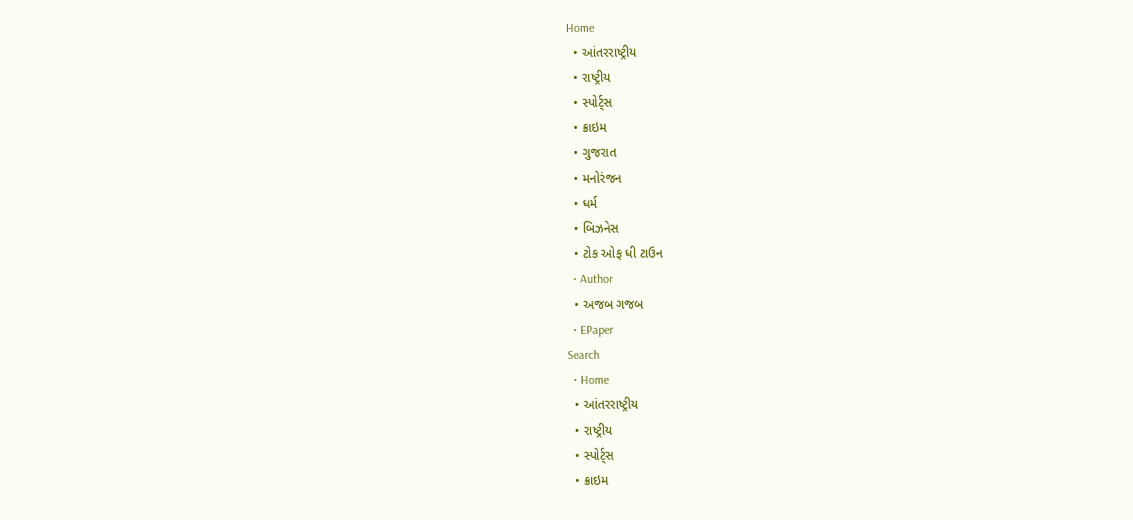Home
  • આંતરરાષ્ટ્રીય
  • રાષ્ટ્રીય
  • સ્પોર્ટ્સ
  • ક્રાઇમ
  • ગુજરાત
  • મનોરંજન
  • ધર્મ
  • બિઝનેસ
  • ટોક ઓફ ધી ટાઉન
  • Author
  • અજબ ગજબ
  • EPaper
Search
  • Home
  • આંતરરાષ્ટ્રીય
  • રાષ્ટ્રીય
  • સ્પોર્ટ્સ
  • ક્રાઇમ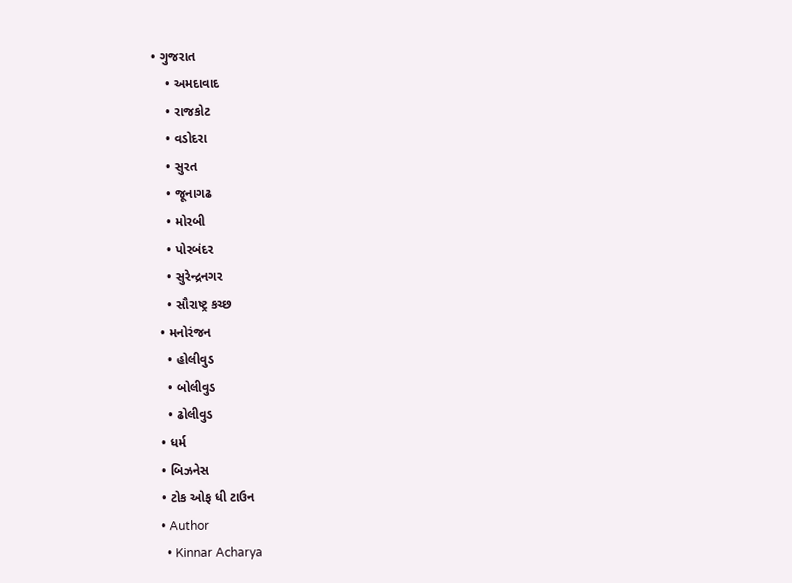• ગુજરાત
    • અમદાવાદ
    • રાજકોટ
    • વડોદરા
    • સુરત
    • જૂનાગઢ
    • મોરબી
    • પોરબંદર
    • સુરેન્દ્રનગર
    • સૌરાષ્ટ્ર કચ્છ
  • મનોરંજન
    • હોલીવુડ
    • બોલીવુડ
    • ઢોલીવુડ
  • ધર્મ
  • બિઝનેસ
  • ટોક ઓફ ધી ટાઉન
  • Author
    • Kinnar Acharya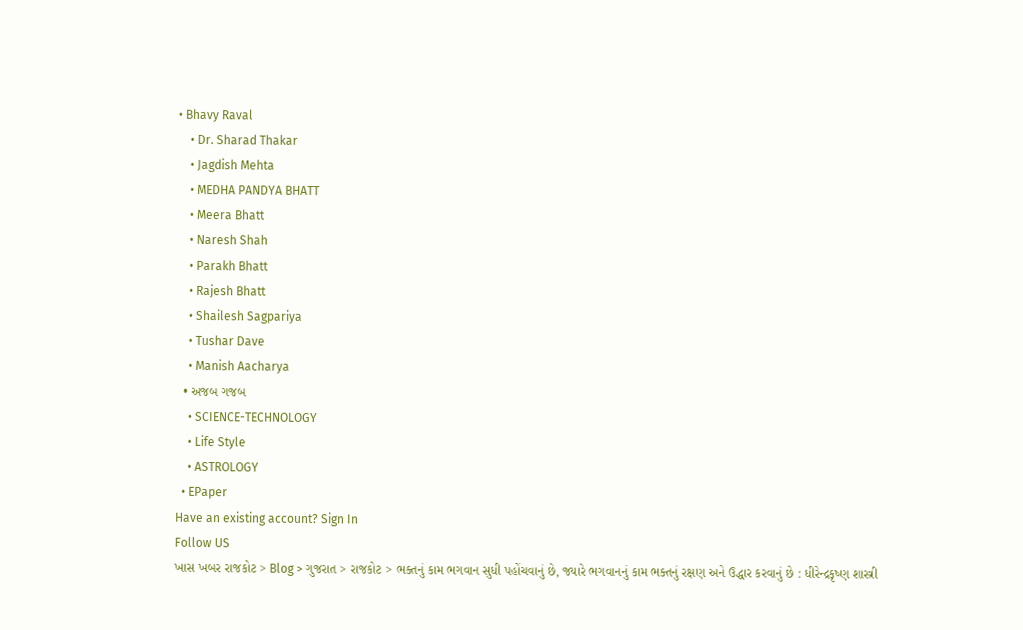• Bhavy Raval
    • Dr. Sharad Thakar
    • Jagdish Mehta
    • MEDHA PANDYA BHATT
    • Meera Bhatt
    • Naresh Shah
    • Parakh Bhatt
    • Rajesh Bhatt
    • Shailesh Sagpariya
    • Tushar Dave
    • Manish Aacharya
  • અજબ ગજબ
    • SCIENCE-TECHNOLOGY
    • Life Style
    • ASTROLOGY
  • EPaper
Have an existing account? Sign In
Follow US
ખાસ ખબર રાજકોટ > Blog > ગુજરાત > રાજકોટ > ભક્તનું કામ ભગવાન સુધી પહોંચવાનું છે, જ્યારે ભગવાનનું કામ ભક્તનું રક્ષણ અને ઉદ્ધાર કરવાનું છે : ધીરેન્દ્રકૃષ્ણ શાસ્ત્રી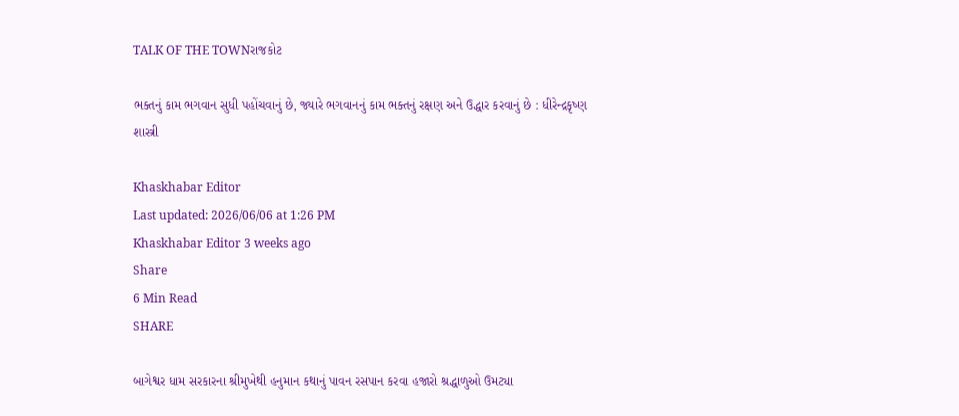TALK OF THE TOWNરાજકોટ

ભક્તનું કામ ભગવાન સુધી પહોંચવાનું છે, જ્યારે ભગવાનનું કામ ભક્તનું રક્ષણ અને ઉદ્ધાર કરવાનું છે : ધીરેન્દ્રકૃષ્ણ શાસ્ત્રી

Khaskhabar Editor
Last updated: 2026/06/06 at 1:26 PM
Khaskhabar Editor 3 weeks ago
Share
6 Min Read
SHARE

બાગેશ્વર ધામ સરકારના શ્રીમુખેથી હનુમાન કથાનું પાવન રસપાન કરવા હજારો શ્રદ્ધાળુઓ ઉમટ્યા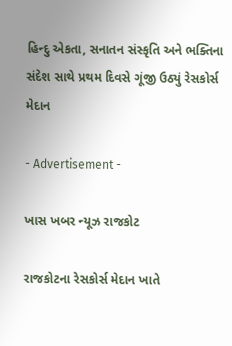હિન્દુ એકતા, સનાતન સંસ્કૃતિ અને ભક્તિના સંદેશ સાથે પ્રથમ દિવસે ગૂંજી ઉઠ્યું રેસકોર્સ મેદાન

- Advertisement -

ખાસ ખબર ન્યૂઝ રાજકોટ

રાજકોટના રેસકોર્સ મેદાન ખાતે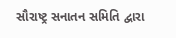સૌરાષ્ટ્ર સનાતન સમિતિ દ્વારા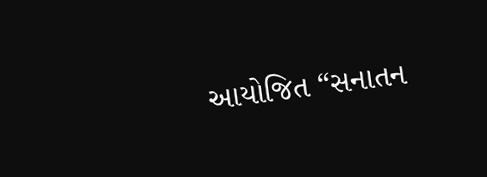આયોજિત “સનાતન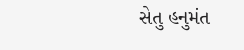સેતુ હનુમંત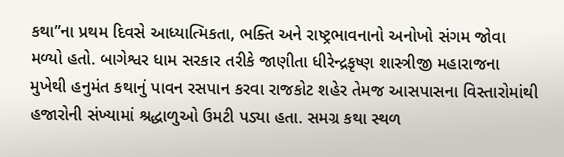કથા”ના પ્રથમ દિવસે આધ્યાત્મિકતા, ભક્તિ અને રાષ્ટ્રભાવનાનો અનોખો સંગમ જોવા મળ્યો હતો. બાગેશ્વર ધામ સરકાર તરીકે જાણીતા ધીરેન્દ્રકૃષ્ણ શાસ્ત્રીજી મહારાજના મુખેથી હનુમંત કથાનું પાવન રસપાન કરવા રાજકોટ શહેર તેમજ આસપાસના વિસ્તારોમાંથી હજારોની સંખ્યામાં શ્રદ્ધાળુઓ ઉમટી પડ્યા હતા. સમગ્ર કથા સ્થળ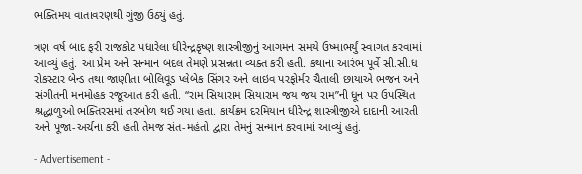ભક્તિમય વાતાવરણથી ગુંજી ઉઠ્યું હતું.

ત્રણ વર્ષ બાદ ફરી રાજકોટ પધારેલા ધીરેન્દ્રકૃષ્ણ શાસ્ત્રીજીનું આગમન સમયે ઉષ્માભર્યું સ્વાગત કરવામાં આવ્યું હતું. આ પ્રેમ અને સન્માન બદલ તેમણે પ્રસન્નતા વ્યક્ત કરી હતી. કથાના આરંભ પૂર્વે સી.સી.ધ રોકસ્ટાર બેન્ડ તથા જાણીતા બોલિવૂડ પ્લેબેક સિંગર અને લાઇવ પરફોર્મર ચૈતાલી છાયાએ ભજન અને સંગીતની મનમોહક રજૂઆત કરી હતી. “રામ સિયારામ સિયારામ જય જય રામ”ની ધૂન પર ઉપસ્થિત શ્રદ્ધાળુઓ ભક્તિરસમાં તરબોળ થઈ ગયા હતા. કાર્યક્રમ દરમિયાન ધીરેન્દ્ર શાસ્ત્રીજીએ દાદાની આરતી અને પૂજા-અર્ચના કરી હતી તેમજ સંત-મહંતો દ્વારા તેમનું સન્માન કરવામાં આવ્યું હતું.

- Advertisement -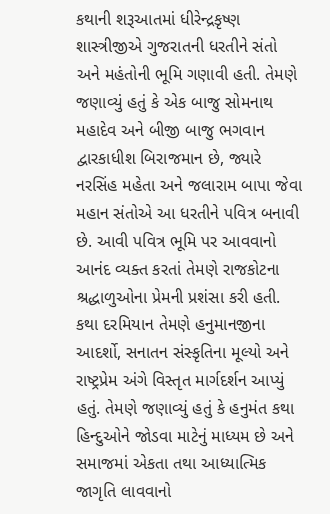કથાની શરૂઆતમાં ધીરેન્દ્રકૃષ્ણ શાસ્ત્રીજીએ ગુજરાતની ધરતીને સંતો અને મહંતોની ભૂમિ ગણાવી હતી. તેમણે જણાવ્યું હતું કે એક બાજુ સોમનાથ મહાદેવ અને બીજી બાજુ ભગવાન દ્વારકાધીશ બિરાજમાન છે, જ્યારે નરસિંહ મહેતા અને જલારામ બાપા જેવા મહાન સંતોએ આ ધરતીને પવિત્ર બનાવી છે. આવી પવિત્ર ભૂમિ પર આવવાનો આનંદ વ્યક્ત કરતાં તેમણે રાજકોટના શ્રદ્ધાળુઓના પ્રેમની પ્રશંસા કરી હતી. કથા દરમિયાન તેમણે હનુમાનજીના આદર્શો, સનાતન સંસ્કૃતિના મૂલ્યો અને રાષ્ટ્રપ્રેમ અંગે વિસ્તૃત માર્ગદર્શન આપ્યું હતું. તેમણે જણાવ્યું હતું કે હનુમંત કથા હિન્દુઓને જોડવા માટેનું માધ્યમ છે અને સમાજમાં એકતા તથા આધ્યાત્મિક જાગૃતિ લાવવાનો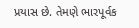પ્રયાસ છે. તેમણે ભારપૂર્વક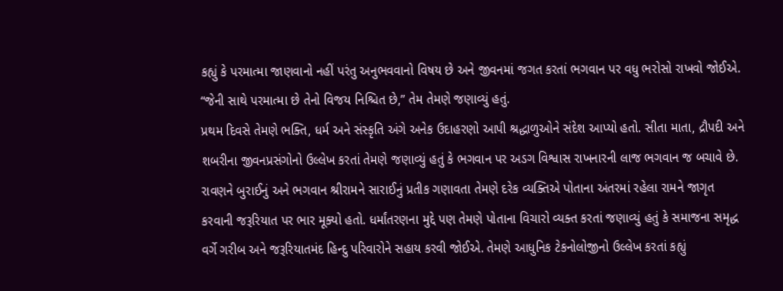કહ્યું કે પરમાત્મા જાણવાનો નહીં પરંતુ અનુભવવાનો વિષય છે અને જીવનમાં જગત કરતાં ભગવાન પર વધુ ભરોસો રાખવો જોઈએ. “જેની સાથે પરમાત્મા છે તેનો વિજય નિશ્ચિત છે,” તેમ તેમણે જણાવ્યું હતું.
પ્રથમ દિવસે તેમણે ભક્તિ, ધર્મ અને સંસ્કૃતિ અંગે અનેક ઉદાહરણો આપી શ્રદ્ધાળુઓને સંદેશ આપ્યો હતો. સીતા માતા, દ્રૌપદી અને શબરીના જીવનપ્રસંગોનો ઉલ્લેખ કરતાં તેમણે જણાવ્યું હતું કે ભગવાન પર અડગ વિશ્વાસ રાખનારની લાજ ભગવાન જ બચાવે છે. રાવણને બુરાઈનું અને ભગવાન શ્રીરામને સારાઈનું પ્રતીક ગણાવતા તેમણે દરેક વ્યક્તિએ પોતાના અંતરમાં રહેલા રામને જાગૃત કરવાની જરૂરિયાત પર ભાર મૂક્યો હતો. ધર્માંતરણના મુદ્દે પણ તેમણે પોતાના વિચારો વ્યક્ત કરતાં જણાવ્યું હતું કે સમાજના સમૃદ્ધ વર્ગે ગરીબ અને જરૂરિયાતમંદ હિન્દુ પરિવારોને સહાય કરવી જોઈએ. તેમણે આધુનિક ટેકનોલોજીનો ઉલ્લેખ કરતાં કહ્યું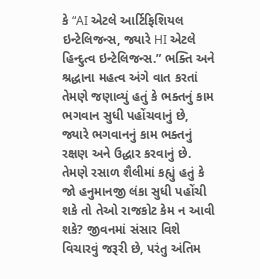કે “AI એટલે આર્ટિફિશિયલ ઇન્ટેલિજન્સ, જ્યારે HI એટલે હિન્દુત્વ ઇન્ટેલિજન્સ.” ભક્તિ અને શ્રદ્ધાના મહત્વ અંગે વાત કરતાં તેમણે જણાવ્યું હતું કે ભક્તનું કામ ભગવાન સુધી પહોંચવાનું છે, જ્યારે ભગવાનનું કામ ભક્તનું રક્ષણ અને ઉદ્ધાર કરવાનું છે. તેમણે રસાળ શૈલીમાં કહ્યું હતું કે જો હનુમાનજી લંકા સુધી પહોંચી શકે તો તેઓ રાજકોટ કેમ ન આવી શકે? જીવનમાં સંસાર વિશે વિચારવું જરૂરી છે, પરંતુ અંતિમ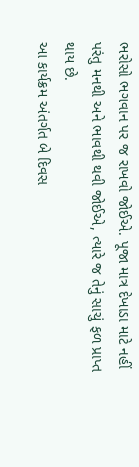ભરોસો ભગવાન પર જ રાખવો જોઈએ. પૂજા માત્ર દેખાડા માટે નહીં પરંતુ મનથી અને ભાવથી થવી જોઈએ, ત્યારે જ તેનું સાચું ફળ પ્રાપ્ત થાય છે.
આ કાર્યક્રમ અંતર્ગત બે દિવસ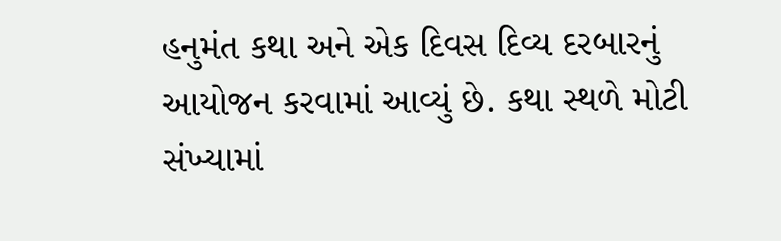હનુમંત કથા અને એક દિવસ દિવ્ય દરબારનું આયોજન કરવામાં આવ્યું છે. કથા સ્થળે મોટી સંખ્યામાં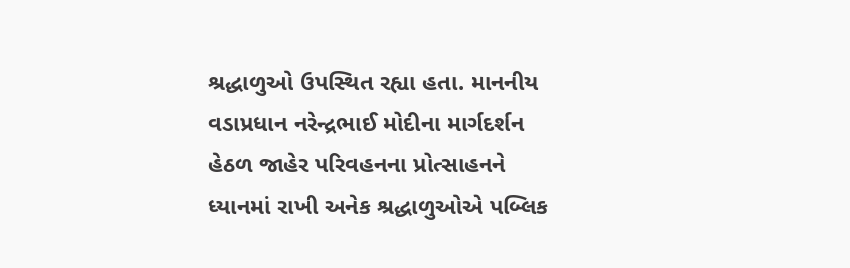શ્રદ્ધાળુઓ ઉપસ્થિત રહ્યા હતા. માનનીય વડાપ્રધાન નરેન્દ્રભાઈ મોદીના માર્ગદર્શન હેઠળ જાહેર પરિવહનના પ્રોત્સાહનને ધ્યાનમાં રાખી અનેક શ્રદ્ધાળુઓએ પબ્લિક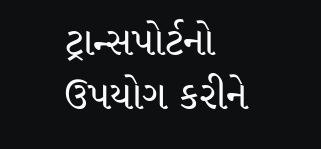ટ્રાન્સપોર્ટનો ઉપયોગ કરીને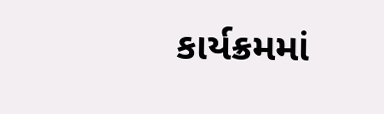કાર્યક્રમમાં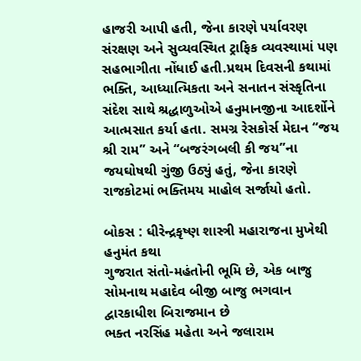હાજરી આપી હતી, જેના કારણે પર્યાવરણ સંરક્ષણ અને સુવ્યવસ્થિત ટ્રાફિક વ્યવસ્થામાં પણ સહભાગીતા નોંધાઈ હતી.પ્રથમ દિવસની કથામાં ભક્તિ, આધ્યાત્મિકતા અને સનાતન સંસ્કૃતિના સંદેશ સાથે શ્રદ્ધાળુઓએ હનુમાનજીના આદર્શોને આત્મસાત કર્યા હતા. સમગ્ર રેસકોર્સ મેદાન “જય શ્રી રામ” અને “બજરંગબલી કી જય”ના જયઘોષથી ગુંજી ઉઠ્યું હતું, જેના કારણે રાજકોટમાં ભક્તિમય માહોલ સર્જાયો હતો.

બોકસ : ધીરેન્દ્રકૃષ્ણ શાસ્ત્રી મહારાજના મુખેથી હનુમંત કથા
ગુજરાત સંતો-મહંતોની ભૂમિ છે, એક બાજુ સોમનાથ મહાદેવ બીજી બાજુ ભગવાન દ્વારકાધીશ બિરાજમાન છે
ભક્ત નરસિંહ મહેતા અને જલારામ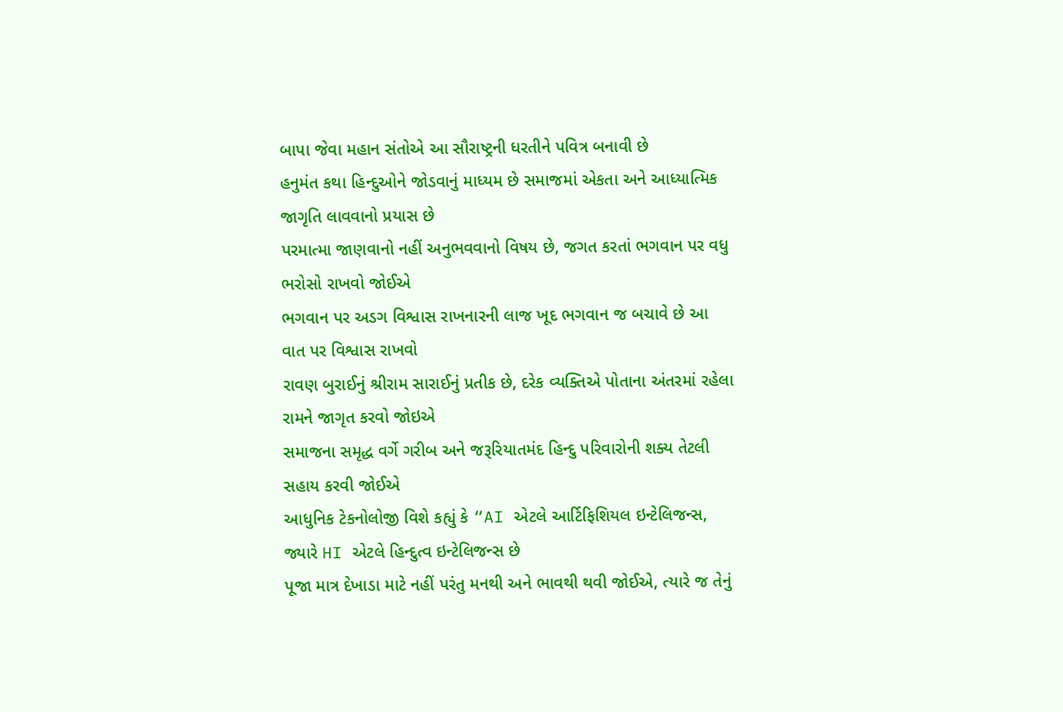બાપા જેવા મહાન સંતોએ આ સૌરાષ્ટ્રની ધરતીને પવિત્ર બનાવી છે
હનુમંત કથા હિન્દુઓને જોડવાનું માધ્યમ છે સમાજમાં એકતા અને આધ્યાત્મિક જાગૃતિ લાવવાનો પ્રયાસ છે
પરમાત્મા જાણવાનો નહીં અનુભવવાનો વિષય છે, જગત કરતાં ભગવાન પર વધુ ભરોસો રાખવો જોઈએ
ભગવાન પર અડગ વિશ્વાસ રાખનારની લાજ ખૂદ ભગવાન જ બચાવે છે આ વાત પર વિશ્વાસ રાખવો
રાવણ બુરાઈનું શ્રીરામ સારાઈનું પ્રતીક છે, દરેક વ્યક્તિએ પોતાના અંતરમાં રહેલા રામને જાગૃત કરવો જોઇએ
સમાજના સમૃદ્ધ વર્ગે ગરીબ અને જરૂરિયાતમંદ હિન્દુ પરિવારોની શક્ય તેટલી સહાય કરવી જોઈએ
આધુનિક ટેકનોલોજી વિશે કહ્યું કે “AI એટલે આર્ટિફિશિયલ ઇન્ટેલિજન્સ, જ્યારે HI એટલે હિન્દુત્વ ઇન્ટેલિજન્સ છે
પૂજા માત્ર દેખાડા માટે નહીં પરંતુ મનથી અને ભાવથી થવી જોઈએ, ત્યારે જ તેનું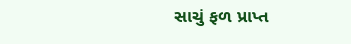સાચું ફળ પ્રાપ્ત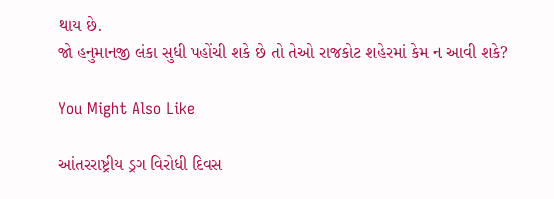થાય છે.
જો હનુમાનજી લંકા સુધી પહોંચી શકે છે તો તેઓ રાજકોટ શહેરમાં કેમ ન આવી શકે?

You Might Also Like

આંતરરાષ્ટ્રીય ડ્રગ વિરોધી દિવસ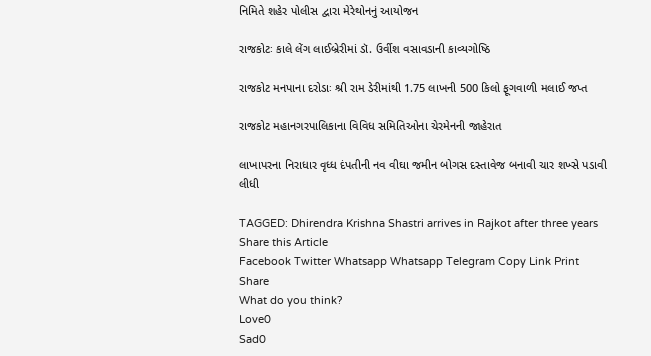નિમિતે શહેર પોલીસ દ્વારા મેરેથોનનું આયોજન

રાજકોટઃ કાલે લેંગ લાઈબ્રેરીમાં ડૉ. ઉર્વીશ વસાવડાની કાવ્યગોષ્ઠિ

રાજકોટ મનપાના દરોડાઃ શ્રી રામ ડેરીમાંથી 1.75 લાખની 500 કિલો ફૂગવાળી મલાઈ જપ્ત

રાજકોટ મહાનગરપાલિકાના વિવિધ સમિતિઓના ચેરમેનની જાહેરાત

લાખાપરના નિરાધાર વૃધ્ધ દંપતીની નવ વીઘા જમીન બોગસ દસ્તાવેજ બનાવી ચાર શખ્સે પડાવી લીધી

TAGGED: Dhirendra Krishna Shastri arrives in Rajkot after three years
Share this Article
Facebook Twitter Whatsapp Whatsapp Telegram Copy Link Print
Share
What do you think?
Love0
Sad0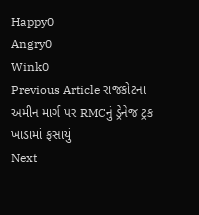Happy0
Angry0
Wink0
Previous Article રાજકોટના અમીન માર્ગ પર RMCનું ડ્રેનેજ ટ્રક ખાડામાં ફસાયું
Next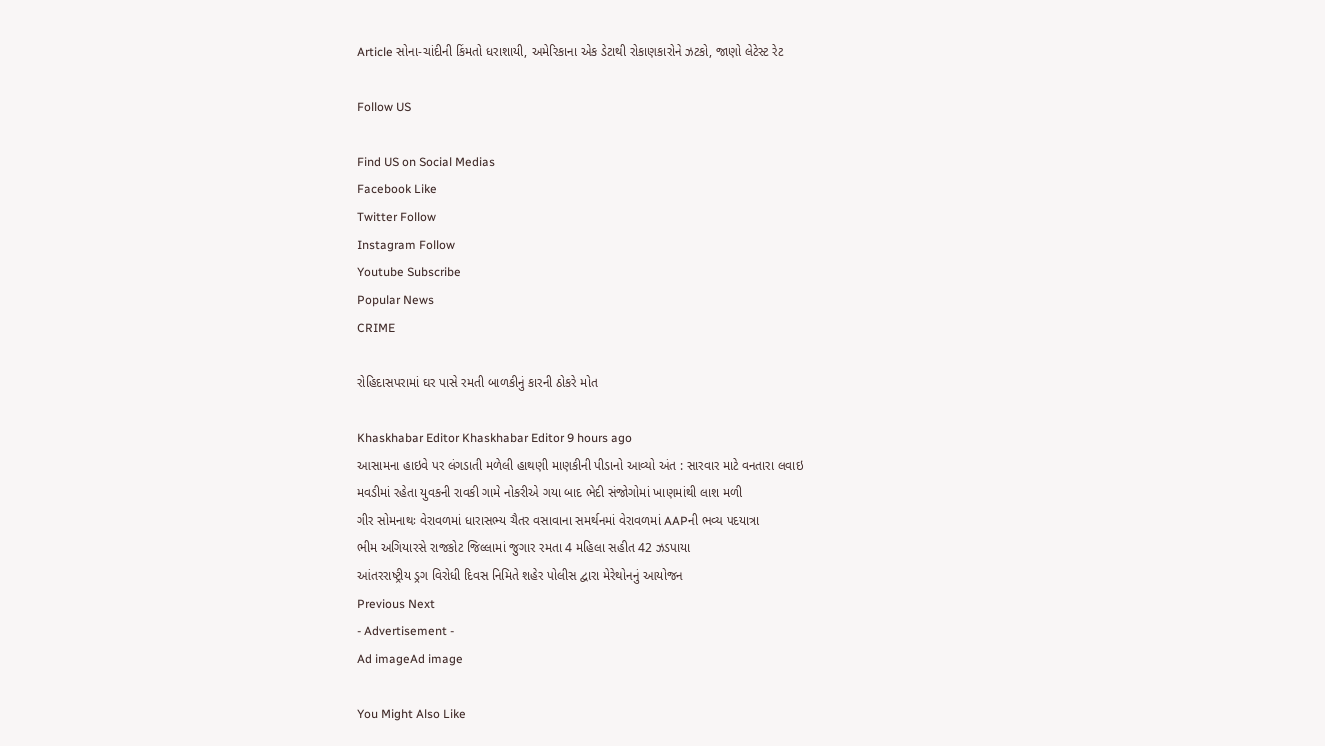Article સોના-ચાંદીની કિંમતો ધરાશાયી, અમેરિકાના એક ડેટાથી રોકાણકારોને ઝટકો, જાણો લેટેસ્ટ રેટ

Follow US

Find US on Social Medias
Facebook Like
Twitter Follow
Instagram Follow
Youtube Subscribe
Popular News
CRIME

રોહિદાસપરામાં ઘર પાસે રમતી બાળકીનું કારની ઠોકરે મોત

Khaskhabar Editor Khaskhabar Editor 9 hours ago
આસામના હાઇવે પર લંગડાતી મળેલી હાથણી માણકીની પીડાનો આવ્યો અંત : સારવાર માટે વનતારા લવાઇ
મવડીમાં રહેતા યુવકની રાવકી ગામે નોકરીએ ગયા બાદ ભેદી સંજોગોમાં ખાણમાંથી લાશ મળી
ગીર સોમનાથઃ વેરાવળમાં ધારાસભ્ય ચૈતર વસાવાના સમર્થનમાં વેરાવળમાં AAPની ભવ્ય પદયાત્રા
ભીમ અગિયારસે રાજકોટ જિલ્લામાં જુગાર રમતા 4 મહિલા સહીત 42 ઝડપાયા
આંતરરાષ્ટ્રીય ડ્રગ વિરોધી દિવસ નિમિતે શહેર પોલીસ દ્વારા મેરેથોનનું આયોજન
Previous Next
- Advertisement -
Ad imageAd image

You Might Also Like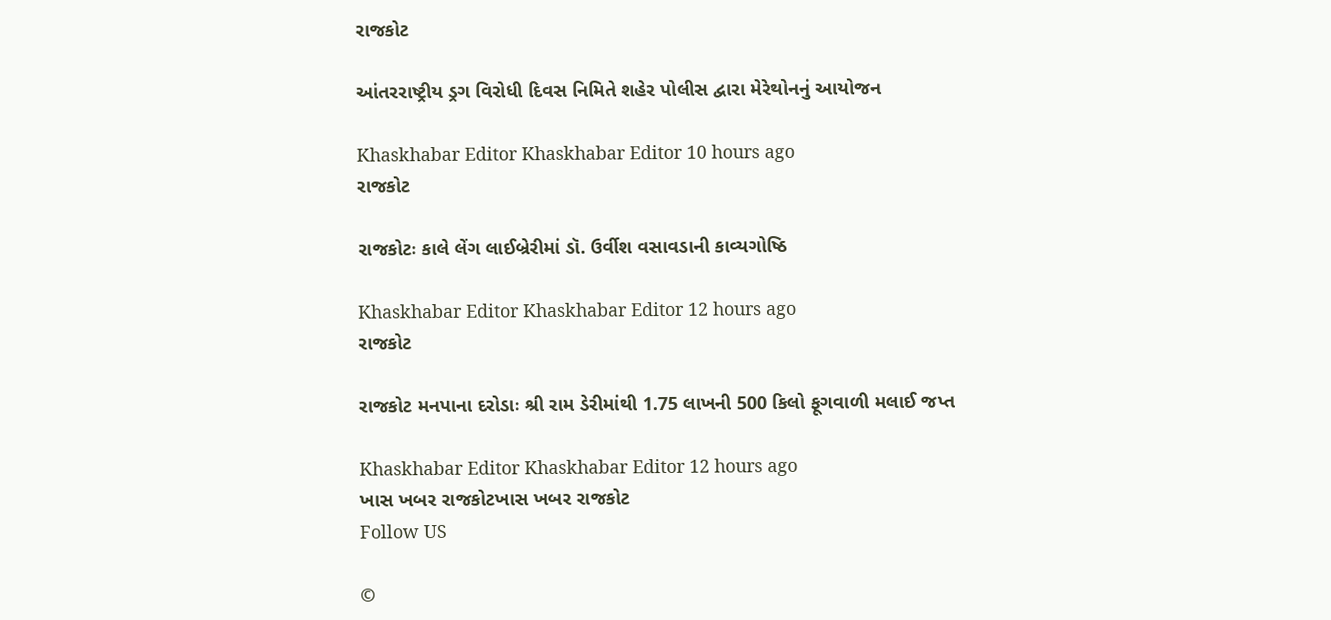રાજકોટ

આંતરરાષ્ટ્રીય ડ્રગ વિરોધી દિવસ નિમિતે શહેર પોલીસ દ્વારા મેરેથોનનું આયોજન

Khaskhabar Editor Khaskhabar Editor 10 hours ago
રાજકોટ

રાજકોટઃ કાલે લેંગ લાઈબ્રેરીમાં ડૉ. ઉર્વીશ વસાવડાની કાવ્યગોષ્ઠિ

Khaskhabar Editor Khaskhabar Editor 12 hours ago
રાજકોટ

રાજકોટ મનપાના દરોડાઃ શ્રી રામ ડેરીમાંથી 1.75 લાખની 500 કિલો ફૂગવાળી મલાઈ જપ્ત

Khaskhabar Editor Khaskhabar Editor 12 hours ago
ખાસ ખબર રાજકોટખાસ ખબર રાજકોટ
Follow US

©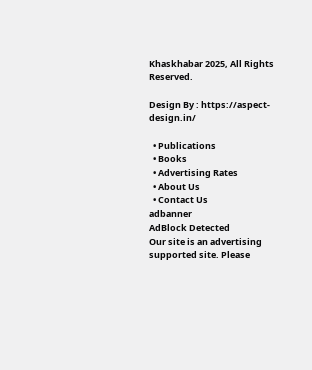Khaskhabar 2025, All Rights Reserved.

Design By : https://aspect-design.in/

  • Publications
  • Books
  • Advertising Rates
  • About Us
  • Contact Us
adbanner
AdBlock Detected
Our site is an advertising supported site. Please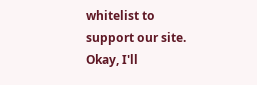whitelist to support our site.
Okay, I'll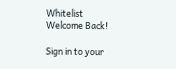Whitelist
Welcome Back!

Sign in to your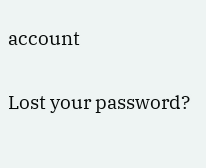account

Lost your password?